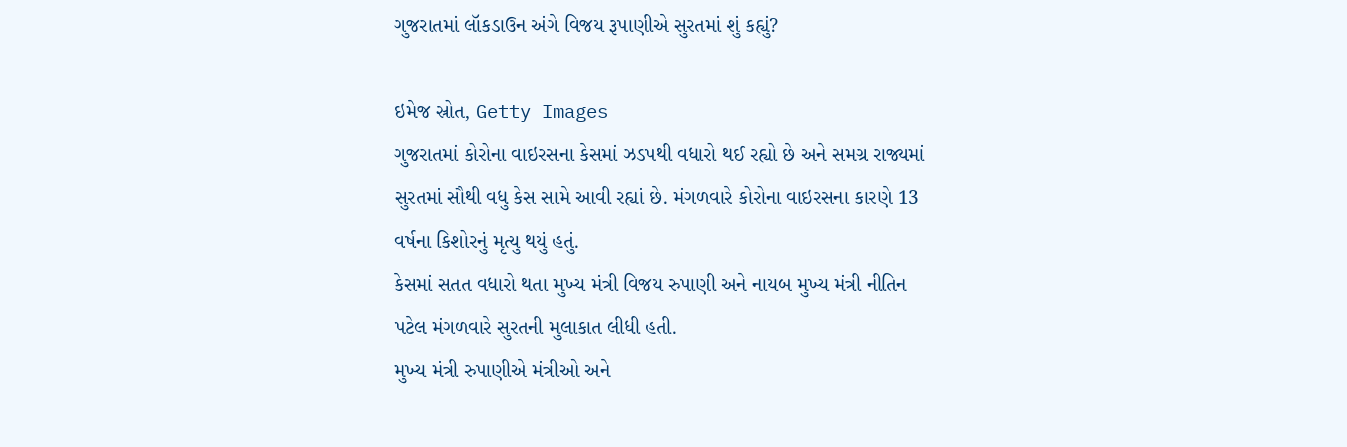ગુજરાતમાં લૉકડાઉન અંગે વિજય રૂપાણીએ સુરતમાં શું કહ્યું?

ઇમેજ સ્રોત, Getty Images
ગુજરાતમાં કોરોના વાઇરસના કેસમાં ઝડપથી વધારો થઈ રહ્યો છે અને સમગ્ર રાજ્યમાં સુરતમાં સૌથી વધુ કેસ સામે આવી રહ્યાં છે. મંગળવારે કોરોના વાઇરસના કારણે 13 વર્ષના કિશોરનું મૃત્યુ થયું હતું.
કેસમાં સતત વધારો થતા મુખ્ય મંત્રી વિજય રુપાણી અને નાયબ મુખ્ય મંત્રી નીતિન પટેલ મંગળવારે સુરતની મુલાકાત લીધી હતી.
મુખ્ય મંત્રી રુપાણીએ મંત્રીઓ અને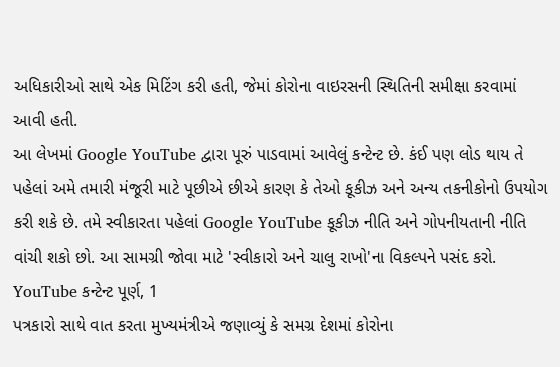અધિકારીઓ સાથે એક મિટિંગ કરી હતી, જેમાં કોરોના વાઇરસની સ્થિતિની સમીક્ષા કરવામાં આવી હતી.
આ લેખમાં Google YouTube દ્વારા પૂરું પાડવામાં આવેલું કન્ટેન્ટ છે. કંઈ પણ લોડ થાય તે પહેલાં અમે તમારી મંજૂરી માટે પૂછીએ છીએ કારણ કે તેઓ કૂકીઝ અને અન્ય તકનીકોનો ઉપયોગ કરી શકે છે. તમે સ્વીકારતા પહેલાં Google YouTube કૂકીઝ નીતિ અને ગોપનીયતાની નીતિ વાંચી શકો છો. આ સામગ્રી જોવા માટે 'સ્વીકારો અને ચાલુ રાખો'ના વિકલ્પને પસંદ કરો.
YouTube કન્ટેન્ટ પૂર્ણ, 1
પત્રકારો સાથે વાત કરતા મુખ્યમંત્રીએ જણાવ્યું કે સમગ્ર દેશમાં કોરોના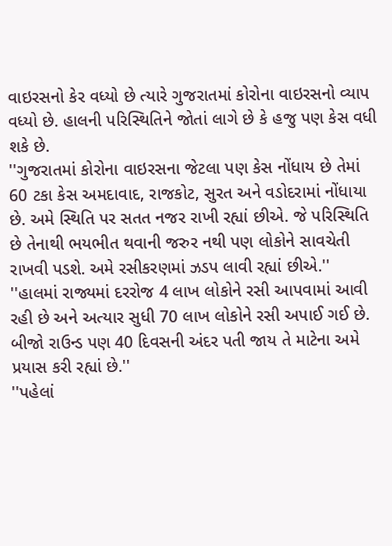વાઇરસનો કેર વધ્યો છે ત્યારે ગુજરાતમાં કોરોના વાઇરસનો વ્યાપ વધ્યો છે. હાલની પરિસ્થિતિને જોતાં લાગે છે કે હજુ પણ કેસ વધી શકે છે.
''ગુજરાતમાં કોરોના વાઇરસના જેટલા પણ કેસ નોંધાય છે તેમાં 60 ટકા કેસ અમદાવાદ, રાજકોટ, સુરત અને વડોદરામાં નોંધાયા છે. અમે સ્થિતિ પર સતત નજર રાખી રહ્યાં છીએ. જે પરિસ્થિતિ છે તેનાથી ભયભીત થવાની જરુર નથી પણ લોકોને સાવચેતી રાખવી પડશે. અમે રસીકરણમાં ઝડપ લાવી રહ્યાં છીએ.''
''હાલમાં રાજ્યમાં દરરોજ 4 લાખ લોકોને રસી આપવામાં આવી રહી છે અને અત્યાર સુધી 70 લાખ લોકોને રસી અપાઈ ગઈ છે. બીજો રાઉન્ડ પણ 40 દિવસની અંદર પતી જાય તે માટેના અમે પ્રયાસ કરી રહ્યાં છે.''
''પહેલાં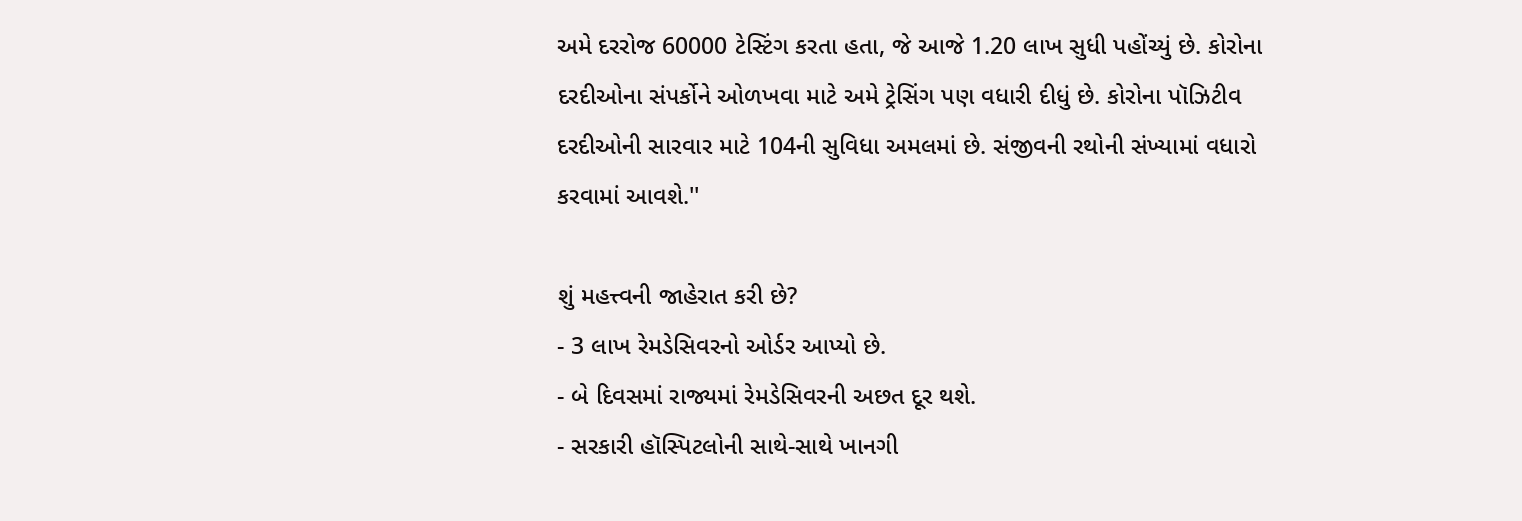અમે દરરોજ 60000 ટેસ્ટિંગ કરતા હતા, જે આજે 1.20 લાખ સુધી પહોંચ્યું છે. કોરોના દરદીઓના સંપર્કોને ઓળખવા માટે અમે ટ્રેસિંગ પણ વધારી દીધું છે. કોરોના પૉઝિટીવ દરદીઓની સારવાર માટે 104ની સુવિધા અમલમાં છે. સંજીવની રથોની સંખ્યામાં વધારો કરવામાં આવશે.''

શું મહત્ત્વની જાહેરાત કરી છે?
- 3 લાખ રેમડેસિવરનો ઓર્ડર આપ્યો છે.
- બે દિવસમાં રાજ્યમાં રેમડેસિવરની અછત દૂર થશે.
- સરકારી હૉસ્પિટલોની સાથે-સાથે ખાનગી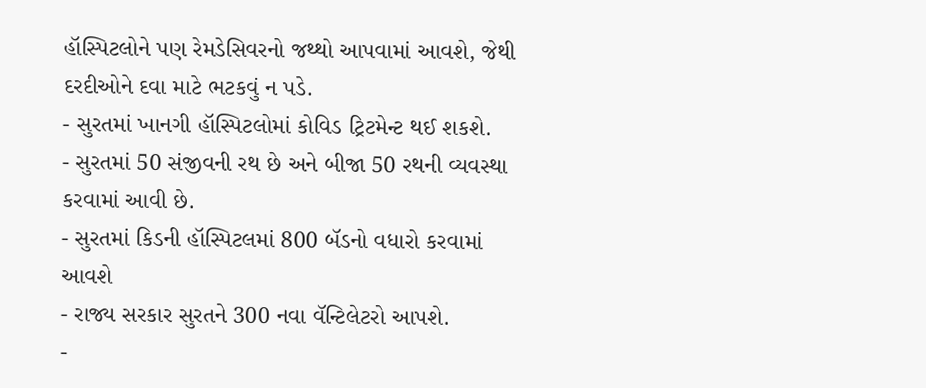હૉસ્પિટલોને પણ રેમડેસિવરનો જથ્થો આપવામાં આવશે, જેથી દરદીઓને દવા માટે ભટકવું ન પડે.
- સુરતમાં ખાનગી હૉસ્પિટલોમાં કોવિડ ટ્રિટમેન્ટ થઈ શકશે.
- સુરતમાં 50 સંજીવની રથ છે અને બીજા 50 રથની વ્યવસ્થા કરવામાં આવી છે.
- સુરતમાં કિડની હૉસ્પિટલમાં 800 બૅડનો વધારો કરવામાં આવશે
- રાજ્ય સરકાર સુરતને 300 નવા વૅન્ટિલેટરો આપશે.
-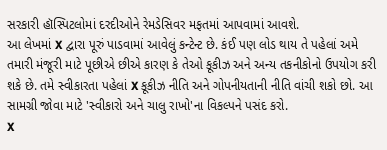સરકારી હૉસ્પિટલોમાં દરદીઓને રેમડેસિવર મફતમાં આપવામાં આવશે.
આ લેખમાં X દ્વારા પૂરું પાડવામાં આવેલું કન્ટેન્ટ છે. કંઈ પણ લોડ થાય તે પહેલાં અમે તમારી મંજૂરી માટે પૂછીએ છીએ કારણ કે તેઓ કૂકીઝ અને અન્ય તકનીકોનો ઉપયોગ કરી શકે છે. તમે સ્વીકારતા પહેલાં X કૂકીઝ નીતિ અને ગોપનીયતાની નીતિ વાંચી શકો છો. આ સામગ્રી જોવા માટે 'સ્વીકારો અને ચાલુ રાખો'ના વિકલ્પને પસંદ કરો.
X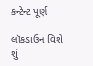કન્ટેન્ટ પૂર્ણ

લૉકડાઉન વિશે શું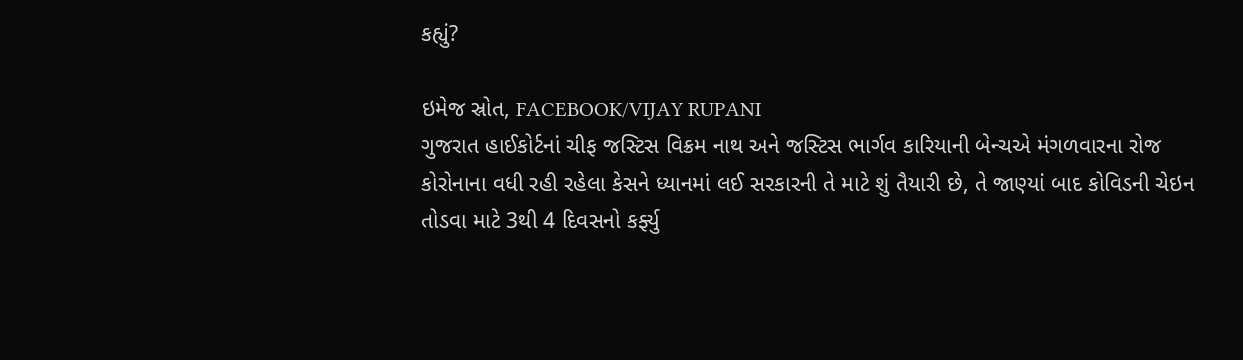કહ્યું?

ઇમેજ સ્રોત, FACEBOOK/VIJAY RUPANI
ગુજરાત હાઈકોર્ટનાં ચીફ જસ્ટિસ વિક્રમ નાથ અને જસ્ટિસ ભાર્ગવ કારિયાની બેન્ચએ મંગળવારના રોજ કોરોનાના વધી રહી રહેલા કેસને ધ્યાનમાં લઈ સરકારની તે માટે શું તૈયારી છે, તે જાણ્યાં બાદ કોવિડની ચેઇન તોડવા માટે 3થી 4 દિવસનો કર્ફ્યુ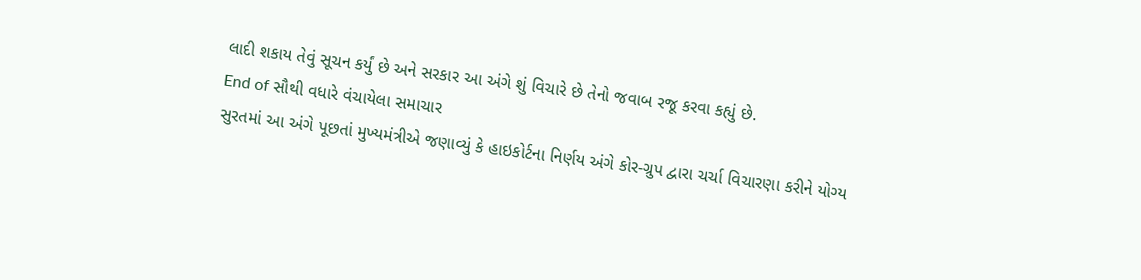લાદી શકાય તેવું સૂચન કર્યું છે અને સરકાર આ અંગે શું વિચારે છે તેનો જવાબ રજૂ કરવા કહ્યું છે.
End of સૌથી વધારે વંચાયેલા સમાચાર
સુરતમાં આ અંગે પૂછતાં મુખ્યમંત્રીએ જણાવ્યું કે હાઇકોર્ટના નિર્ણય અંગે કોર-ગ્રુપ દ્વારા ચર્ચા વિચારણા કરીને યોગ્ય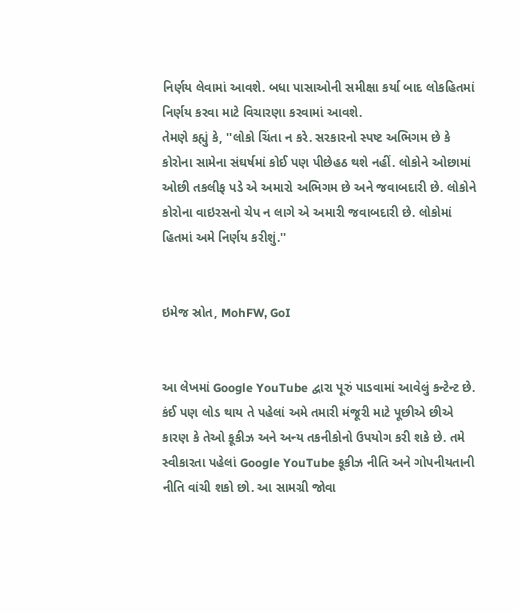નિર્ણય લેવામાં આવશે. બધા પાસાઓની સમીક્ષા કર્યા બાદ લોકહિતમાં નિર્ણય કરવા માટે વિચારણા કરવામાં આવશે.
તેમણે કહ્યું કે, ''લોકો ચિંતા ન કરે. સરકારનો સ્પષ્ટ અભિગમ છે કે કોરોના સામેના સંઘર્ષમાં કોઈ પણ પીછેહઠ થશે નહીં. લોકોને ઓછામાં ઓછી તકલીફ પડે એ અમારો અભિગમ છે અને જવાબદારી છે. લોકોને કોરોના વાઇરસનો ચેપ ન લાગે એ અમારી જવાબદારી છે. લોકોમાં હિતમાં અમે નિર્ણય કરીશું.''


ઇમેજ સ્રોત, MohFW, GoI


આ લેખમાં Google YouTube દ્વારા પૂરું પાડવામાં આવેલું કન્ટેન્ટ છે. કંઈ પણ લોડ થાય તે પહેલાં અમે તમારી મંજૂરી માટે પૂછીએ છીએ કારણ કે તેઓ કૂકીઝ અને અન્ય તકનીકોનો ઉપયોગ કરી શકે છે. તમે સ્વીકારતા પહેલાં Google YouTube કૂકીઝ નીતિ અને ગોપનીયતાની નીતિ વાંચી શકો છો. આ સામગ્રી જોવા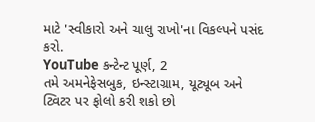માટે 'સ્વીકારો અને ચાલુ રાખો'ના વિકલ્પને પસંદ કરો.
YouTube કન્ટેન્ટ પૂર્ણ, 2
તમે અમનેફેસબુક, ઇન્સ્ટાગ્રામ, યૂટ્યૂબ અને ટ્વિટર પર ફોલો કરી શકો છો